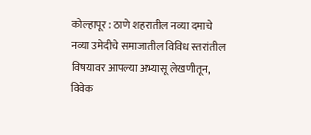कोल्हापूर : ठाणे शहरातील नव्या दमाचे नव्या उमेदीचे समाजातील विविध स्तरांतील विषयावर आपल्या अभ्यासू लेखणीतून, विवेक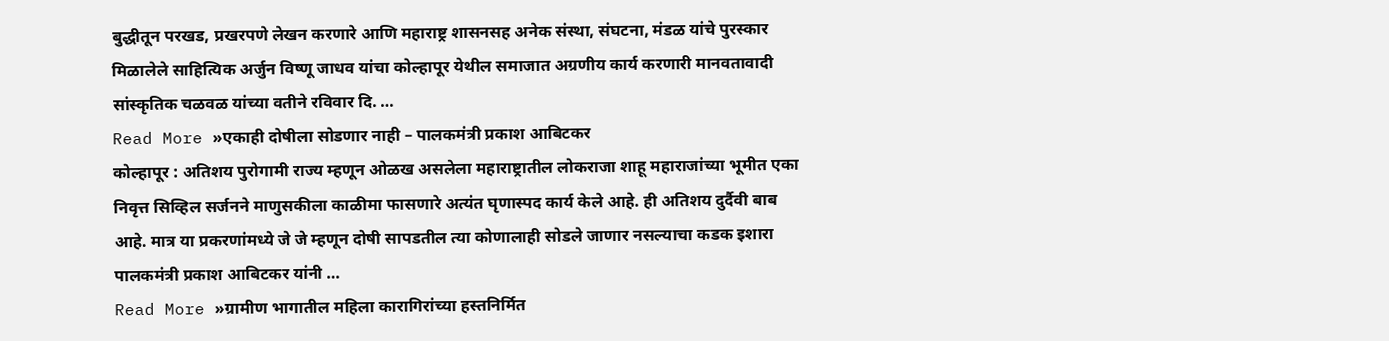बुद्धीतून परखड, प्रखरपणे लेखन करणारे आणि महाराष्ट्र शासनसह अनेक संस्था, संघटना, मंडळ यांचे पुरस्कार मिळालेले साहित्यिक अर्जुन विष्णू जाधव यांचा कोल्हापूर येथील समाजात अग्रणीय कार्य करणारी मानवतावादी सांस्कृतिक चळवळ यांच्या वतीने रविवार दि. …
Read More »एकाही दोषीला सोडणार नाही – पालकमंत्री प्रकाश आबिटकर
कोल्हापूर : अतिशय पुरोगामी राज्य म्हणून ओळख असलेला महाराष्ट्रातील लोकराजा शाहू महाराजांच्या भूमीत एका निवृत्त सिव्हिल सर्जनने माणुसकीला काळीमा फासणारे अत्यंत घृणास्पद कार्य केले आहे. ही अतिशय दुर्दैवी बाब आहे. मात्र या प्रकरणांमध्ये जे जे म्हणून दोषी सापडतील त्या कोणालाही सोडले जाणार नसल्याचा कडक इशारा पालकमंत्री प्रकाश आबिटकर यांनी …
Read More »ग्रामीण भागातील महिला कारागिरांच्या हस्तनिर्मित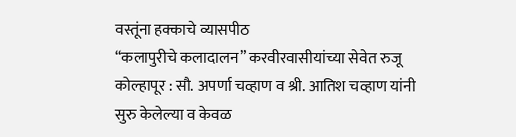वस्तूंना हक्काचे व्यासपीठ
“कलापुरीचे कलादालन” करवीरवासीयांच्या सेवेत रुजू कोल्हापूर : सौ. अपर्णा चव्हाण व श्री. आतिश चव्हाण यांनी सुरु केलेल्या व केवळ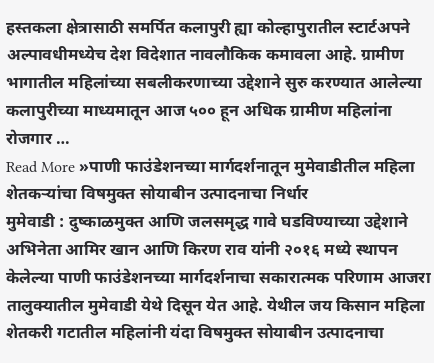हस्तकला क्षेत्रासाठी समर्पित कलापुरी ह्या कोल्हापुरातील स्टार्टअपने अल्पावधीमध्येच देश विदेशात नावलौकिक कमावला आहे. ग्रामीण भागातील महिलांच्या सबलीकरणाच्या उद्देशाने सुरु करण्यात आलेल्या कलापुरीच्या माध्यमातून आज ५०० हून अधिक ग्रामीण महिलांना रोजगार …
Read More »पाणी फाउंडेशनच्या मार्गदर्शनातून मुमेवाडीतील महिला शेतकऱ्यांचा विषमुक्त सोयाबीन उत्पादनाचा निर्धार
मुमेवाडी : दुष्काळमुक्त आणि जलसमृद्ध गावे घडविण्याच्या उद्देशाने अभिनेता आमिर खान आणि किरण राव यांनी २०१६ मध्ये स्थापन केलेल्या पाणी फाउंडेशनच्या मार्गदर्शनाचा सकारात्मक परिणाम आजरा तालुक्यातील मुमेवाडी येथे दिसून येत आहे. येथील जय किसान महिला शेतकरी गटातील महिलांनी यंदा विषमुक्त सोयाबीन उत्पादनाचा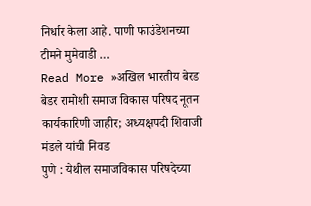निर्धार केला आहे. पाणी फाउंडेशनच्या टीमने मुमेवाडी …
Read More »अखिल भारतीय बेरड बेडर रामोशी समाज विकास परिषद नूतन कार्यकारिणी जाहीर; अध्यक्षपदी शिवाजी मंडले यांची निवड
पुणे : येथील समाजविकास परिषदेच्या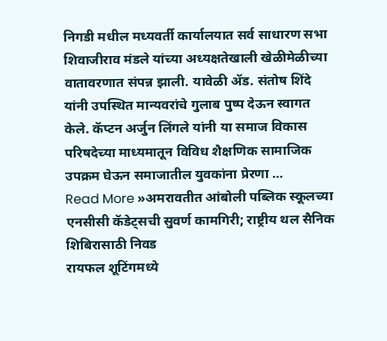निगडी मधील मध्यवर्ती कार्यालयात सर्व साधारण सभा शिवाजीराव मंडले यांच्या अध्यक्षतेखाली खेळीमेळीच्या वातावरणात संपन्न झाली. यावेळी ॲड. संतोष शिंदे यांनी उपस्थित मान्यवरांचे गुलाब पुष्प देऊन स्वागत केले. कॅप्टन अर्जुन लिंगले यांनी या समाज विकास परिषदेच्या माध्यमातून विविध शैक्षणिक सामाजिक उपक्रम घेऊन समाजातील युवकांना प्रेरणा …
Read More »अमरावतीत आंबोली पब्लिक स्कूलच्या एनसीसी कॅडेट्सची सुवर्ण कामगिरी; राष्ट्रीय थल सैनिक शिबिरासाठी निवड
रायफल शूटिंगमध्ये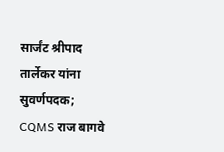सार्जंट श्रीपाद तार्लेकर यांना सुवर्णपदक; CQMS राज बागवे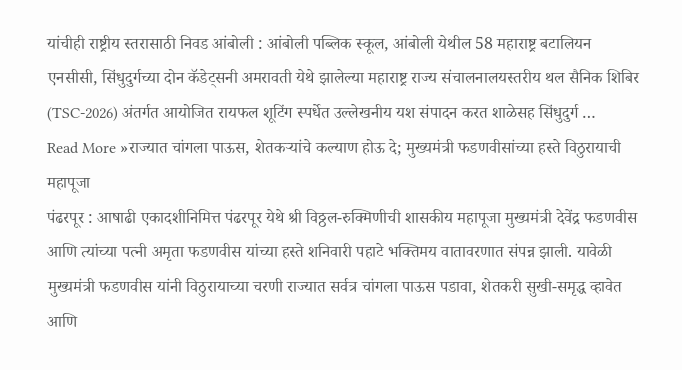यांचीही राष्ट्रीय स्तरासाठी निवड आंबोली : आंबोली पब्लिक स्कूल, आंबोली येथील 58 महाराष्ट्र बटालियन एनसीसी, सिंधुदुर्गच्या दोन कॅडेट्सनी अमरावती येथे झालेल्या महाराष्ट्र राज्य संचालनालयस्तरीय थल सैनिक शिबिर (TSC-2026) अंतर्गत आयोजित रायफल शूटिंग स्पर्धेत उल्लेखनीय यश संपादन करत शाळेसह सिंधुदुर्ग …
Read More »राज्यात चांगला पाऊस, शेतकऱ्यांचे कल्याण होऊ दे; मुख्यमंत्री फडणवीसांच्या हस्ते विठुरायाची महापूजा
पंढरपूर : आषाढी एकादशीनिमित्त पंढरपूर येथे श्री विठ्ठल-रुक्मिणीची शासकीय महापूजा मुख्यमंत्री देवेंद्र फडणवीस आणि त्यांच्या पत्नी अमृता फडणवीस यांच्या हस्ते शनिवारी पहाटे भक्तिमय वातावरणात संपन्न झाली. यावेळी मुख्यमंत्री फडणवीस यांनी विठुरायाच्या चरणी राज्यात सर्वत्र चांगला पाऊस पडावा, शेतकरी सुखी-समृद्ध व्हावेत आणि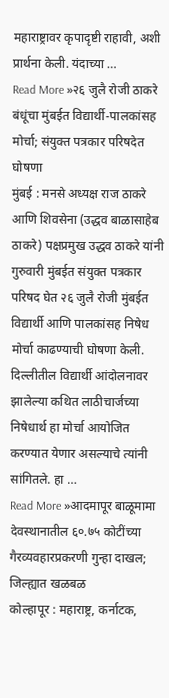महाराष्ट्रावर कृपादृष्टी राहावी, अशी प्रार्थना केली. यंदाच्या …
Read More »२६ जुलै रोजी ठाकरे बंधूंचा मुंबईत विद्यार्थी-पालकांसह मोर्चा; संयुक्त पत्रकार परिषदेत घोषणा
मुंबई : मनसे अध्यक्ष राज ठाकरे आणि शिवसेना (उद्धव बाळासाहेब ठाकरे) पक्षप्रमुख उद्धव ठाकरे यांनी गुरुवारी मुंबईत संयुक्त पत्रकार परिषद घेत २६ जुलै रोजी मुंबईत विद्यार्थी आणि पालकांसह निषेध मोर्चा काढण्याची घोषणा केली. दिल्लीतील विद्यार्थी आंदोलनावर झालेल्या कथित लाठीचार्जच्या निषेधार्थ हा मोर्चा आयोजित करण्यात येणार असल्याचे त्यांनी सांगितले. हा …
Read More »आदमापूर बाळूमामा देवस्थानातील ६०.७५ कोटींच्या गैरव्यवहारप्रकरणी गुन्हा दाखल; जिल्ह्यात खळबळ
कोल्हापूर : महाराष्ट्र, कर्नाटक,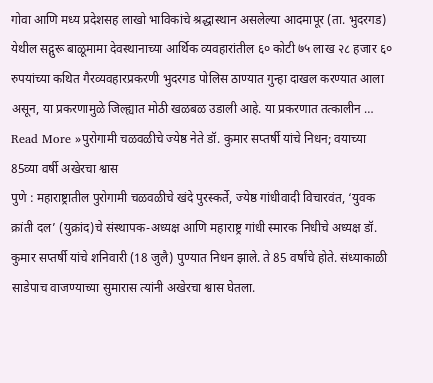गोवा आणि मध्य प्रदेशसह लाखो भाविकांचे श्रद्धास्थान असलेल्या आदमापूर (ता. भुदरगड) येथील सद्गुरू बाळूमामा देवस्थानाच्या आर्थिक व्यवहारांतील ६० कोटी ७५ लाख २८ हजार ६० रुपयांच्या कथित गैरव्यवहारप्रकरणी भुदरगड पोलिस ठाण्यात गुन्हा दाखल करण्यात आला असून, या प्रकरणामुळे जिल्ह्यात मोठी खळबळ उडाली आहे. या प्रकरणात तत्कालीन …
Read More »पुरोगामी चळवळीचे ज्येष्ठ नेते डॉ. कुमार सप्तर्षी यांचे निधन; वयाच्या 85व्या वर्षी अखेरचा श्वास
पुणे : महाराष्ट्रातील पुरोगामी चळवळीचे खंदे पुरस्कर्ते, ज्येष्ठ गांधीवादी विचारवंत, ‘युवक क्रांती दल’ (युक्रांद)चे संस्थापक-अध्यक्ष आणि महाराष्ट्र गांधी स्मारक निधीचे अध्यक्ष डॉ. कुमार सप्तर्षी यांचे शनिवारी (18 जुलै) पुण्यात निधन झाले. ते 85 वर्षांचे होते. संध्याकाळी साडेपाच वाजण्याच्या सुमारास त्यांनी अखेरचा श्वास घेतला.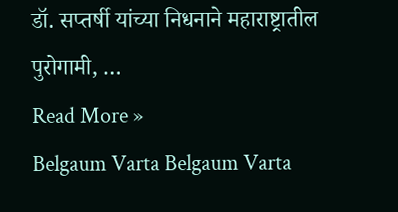डॉ. सप्तर्षी यांच्या निधनाने महाराष्ट्रातील पुरोगामी, …
Read More »
Belgaum Varta Belgaum Varta